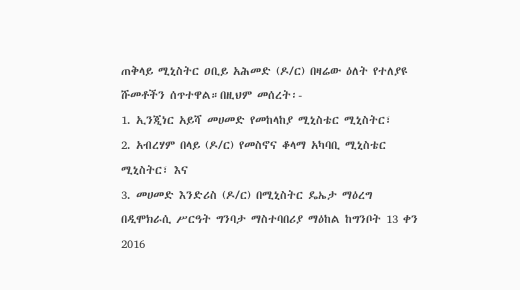ጠቅላይ ሚኒስትር ዐቢይ አሕመድ (ዶ/ር) በዛሬው ዕለት የተለያዩ ሹመቶችን ሰጥተዋል።በዚህም መሰረት፡-
1. ኢንጂነር አይሻ መሀመድ የመከላከያ ሚኒስቴር ሚኒስትር፣
2. አብረሃም በላይ (ዶ/ር) የመስኖና ቆላማ አካባቢ ሚኒስቴር ሚኒስትር፣ እና
3. መሀመድ እንድሪስ (ዶ/ር) በሚኒስትር ዴኤታ ማዕረግ በዲሞክራሲ ሥርዓት ግንባታ ማስተባበሪያ ማዕከል ከግንቦት 13 ቀን 2016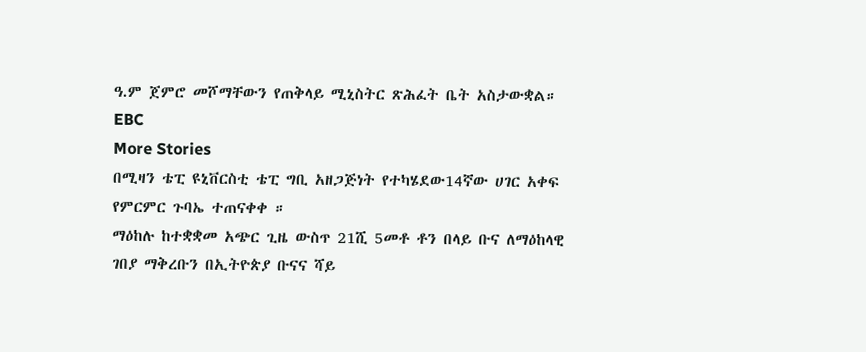ዓ.ም ጀምሮ መሾማቸውን የጠቅላይ ሚኒስትር ጽሕፈት ቤት አስታውቋል።
EBC
More Stories
በሚዛን ቴፒ ዩኒቨርስቲ ቴፒ ግቢ አዘጋጅነት የተካሄደው14ኛው ሀገር አቀፍ የምርምር ጉባኤ ተጠናቀቀ ።
ማዕከሉ ከተቋቋመ አጭር ጊዜ ውስጥ 21ሺ 5መቶ ቶን በላይ ቡና ለማዕከላዊ ገበያ ማቅረቡን በኢትዮጵያ ቡናና ሻይ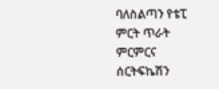ባለስልጣን የቴፒ ምርት ጥራት ምርምርና ሰርትፍኬሽን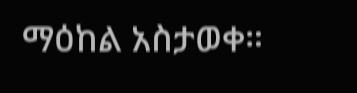ማዕከል አስታወቀ።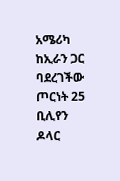አሜሪካ ከኢራን ጋር ባደረገችው ጦርነት 25 ቢሊየን ዶላር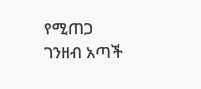የሚጠጋ ገንዘብ አጣች